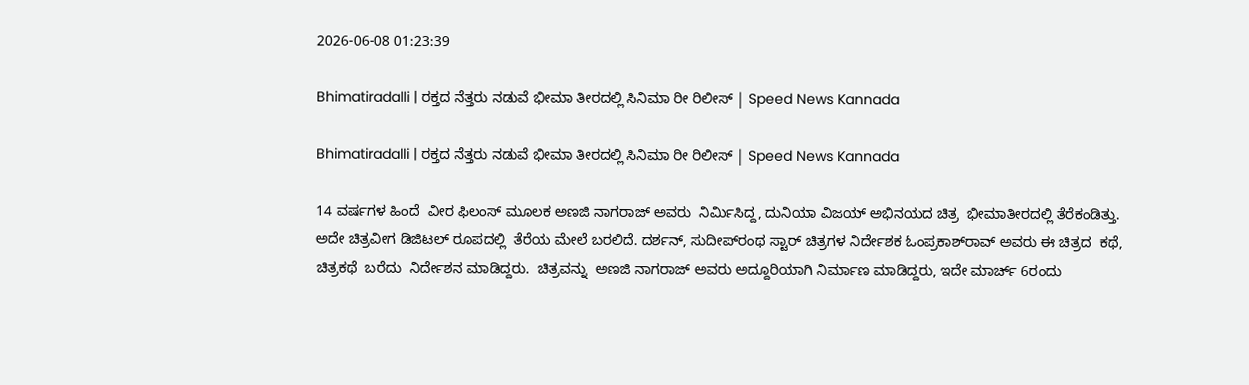2026-06-08 01:23:39

Bhimatiradalli | ರಕ್ತದ ನೆತ್ತರು ನಡುವೆ ಭೀಮಾ ತೀರದಲ್ಲಿ ಸಿನಿಮಾ ರೀ ರಿಲೀಸ್ | Speed News Kannada

Bhimatiradalli | ರಕ್ತದ ನೆತ್ತರು ನಡುವೆ ಭೀಮಾ ತೀರದಲ್ಲಿ ಸಿನಿಮಾ ರೀ ರಿಲೀಸ್ | Speed News Kannada

14 ವರ್ಷಗಳ ಹಿಂದೆ  ವೀರ ಫಿಲಂಸ್ ಮೂಲಕ ಅಣಜಿ ನಾಗರಾಜ್ ಅವರು  ನಿರ್ಮಿಸಿದ್ದ, ದುನಿಯಾ ವಿಜಯ್ ಅಭಿನಯದ ಚಿತ್ರ  ಭೀಮಾತೀರದಲ್ಲಿ ತೆರೆಕಂಡಿತ್ತು.
ಅದೇ ಚಿತ್ರವೀಗ ಡಿಜಿಟಲ್ ರೂಪದಲ್ಲಿ  ತೆರೆಯ ಮೇಲೆ ಬರಲಿದೆ. ದರ್ಶನ್, ಸುದೀಪ್‌ರಂಥ ಸ್ಟಾರ್ ಚಿತ್ರಗಳ ನಿರ್ದೇಶಕ ಓಂಪ್ರಕಾಶ್‌ರಾವ್ ಅವರು ಈ ಚಿತ್ರದ  ಕಥೆ, ಚಿತ್ರಕಥೆ  ಬರೆದು  ನಿರ್ದೇಶನ ಮಾಡಿದ್ದರು‌.  ಚಿತ್ರವನ್ನು  ಅಣಜಿ ನಾಗರಾಜ್ ಅವರು ಅದ್ದೂರಿಯಾಗಿ ನಿರ್ಮಾಣ ಮಾಡಿದ್ದರು, ಇದೇ ಮಾರ್ಚ್ 6ರಂದು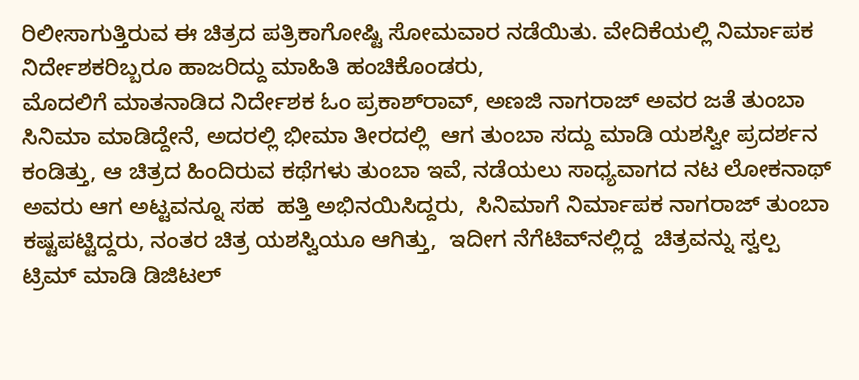ರಿಲೀಸಾಗುತ್ತಿರುವ ಈ ಚಿತ್ರದ ಪತ್ರಿಕಾಗೋಷ್ಟಿ ಸೋಮವಾರ ನಡೆಯಿತು. ವೇದಿಕೆಯಲ್ಲಿ ನಿರ್ಮಾಪಕ ನಿರ್ದೇಶಕರಿಬ್ಬರೂ ಹಾಜರಿದ್ದು ಮಾಹಿತಿ ಹಂಚಿಕೊಂಡರು,
ಮೊದಲಿಗೆ ಮಾತನಾಡಿದ ನಿರ್ದೇಶಕ ಓಂ ಪ್ರಕಾಶ್‌ರಾವ್, ಅಣಜಿ ನಾಗರಾಜ್ ಅವರ ಜತೆ ತುಂಬಾ ಸಿನಿಮಾ ಮಾಡಿದ್ದೇನೆ, ಅದರಲ್ಲಿ ಭೀಮಾ ತೀರದಲ್ಲಿ  ಆಗ ತುಂಬಾ ಸದ್ದು ಮಾಡಿ ಯಶಸ್ವೀ ಪ್ರದರ್ಶನ ಕಂಡಿತ್ತು, ಆ ಚಿತ್ರದ ಹಿಂದಿರುವ ಕಥೆಗಳು ತುಂಬಾ ಇವೆ, ನಡೆಯಲು ಸಾಧ್ಯವಾಗದ ನಟ ಲೋಕನಾಥ್ ಅವರು ಆಗ ಅಟ್ಟವನ್ನೂ ಸಹ  ಹತ್ತಿ ಅಭಿನಯಿಸಿದ್ದರು,  ಸಿನಿಮಾಗೆ ನಿರ್ಮಾಪಕ ನಾಗರಾಜ್ ತುಂಬಾ ಕಷ್ಟಪಟ್ಟಿದ್ದರು, ನಂತರ ಚಿತ್ರ ಯಶಸ್ವಿಯೂ ಆಗಿತ್ತು,  ಇದೀಗ ನೆಗೆಟಿವ್‌ನಲ್ಲಿದ್ದ  ಚಿತ್ರವನ್ನು ಸ್ವಲ್ಪ ಟ್ರಿಮ್ ಮಾಡಿ ಡಿಜಿಟಲ್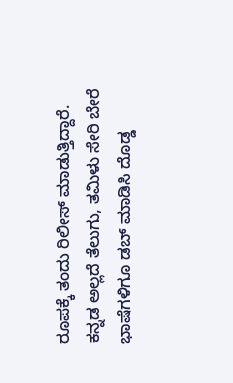ರೂಪಕ್ಕೆ ತಂದು ರಿಲೀಸ್ ಮಾಡುತ್ತಿದ್ದಾರೆ. ಕನ್ನಡ ಅಲ್ಲದೆ ತೆಲುಗು, ತಮಿಳು ಸೇರಿ ಬೇರೆ ಭಾಷೆಗಳಿಗೂ ಡಬ್ ಮಾಡಿಸಿ ದೊಡ್ಡ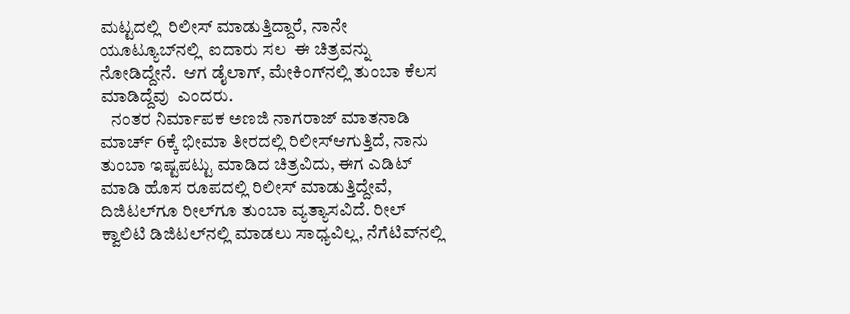ಮಟ್ಟದಲ್ಲಿ  ರಿಲೀಸ್ ಮಾಡುತ್ತಿದ್ದಾರೆ, ನಾನೇ ಯೂಟ್ಯೂಬ್‌ನಲ್ಲಿ  ಐದಾರು ಸಲ  ಈ ಚಿತ್ರವನ್ನು ನೋಡಿದ್ದೇನೆ.  ಆಗ ಡೈಲಾಗ್, ಮೇಕಿಂಗ್‌ನಲ್ಲಿ ತುಂಬಾ ಕೆಲಸ ಮಾಡಿದ್ದೆವು  ಎಂದರು.
   ನಂತರ ನಿರ್ಮಾಪಕ ಅಣಜಿ ನಾಗರಾಜ್ ಮಾತನಾಡಿ ಮಾರ್ಚ್ 6ಕ್ಕೆ ಭೀಮಾ ತೀರದಲ್ಲಿ ರಿಲೀಸ್‌ಆಗುತ್ತಿದೆ, ನಾನು ತುಂಬಾ ಇಷ್ಟಪಟ್ಟು ಮಾಡಿದ ಚಿತ್ರವಿದು, ಈಗ ಎಡಿಟ್ ಮಾಡಿ ಹೊಸ ರೂಪದಲ್ಲಿ ರಿಲೀಸ್ ಮಾಡುತ್ತಿದ್ದೇವೆ, ದಿಜಿಟಲ್‌ಗೂ ರೀಲ್‌ಗೂ ತುಂಬಾ ವ್ಯತ್ಯಾಸವಿದೆ. ರೀಲ್ ಕ್ವಾಲಿಟಿ ಡಿಜಿಟಲ್‌ನಲ್ಲಿ ಮಾಡಲು ಸಾಧ್ಯವಿಲ್ಲ, ನೆಗೆಟಿವ್‌ನಲ್ಲಿ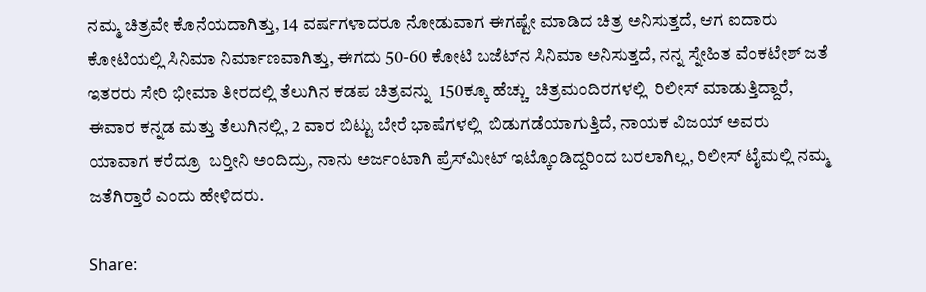ನಮ್ಮ ಚಿತ್ರವೇ ಕೊನೆಯದಾಗಿತ್ತು, 14 ವರ್ಷಗಳಾದರೂ ನೋಡುವಾಗ ಈಗಷ್ಟೇ ಮಾಡಿದ ಚಿತ್ರ ಅನಿಸುತ್ತದೆ, ಆಗ ಐದಾರು ಕೋಟಿಯಲ್ಲಿ ಸಿನಿಮಾ ನಿರ್ಮಾಣವಾಗಿತ್ತು, ಈಗದು 50-60 ಕೋಟಿ ಬಜೆಟ್‌ನ ಸಿನಿಮಾ ಅನಿಸುತ್ತದೆ, ನನ್ನ ಸ್ನೇಹಿತ ವೆಂಕಟೇಶ್ ಜತೆ ಇತರರು ಸೇರಿ ಭೀಮಾ ತೀರದಲ್ಲಿ ತೆಲುಗಿನ ಕಡಪ ಚಿತ್ರವನ್ನು  150ಕ್ಕೂ ಹೆಚ್ಚು  ಚಿತ್ರಮಂದಿರಗಳಲ್ಲಿ  ರಿಲೀಸ್ ಮಾಡುತ್ತಿದ್ದಾರೆ,  ಈವಾರ ಕನ್ನಡ ಮತ್ತು ತೆಲುಗಿನಲ್ಲಿ, 2 ವಾರ ಬಿಟ್ಟು ಬೇರೆ ಭಾಷೆಗಳಲ್ಲಿ  ಬಿಡುಗಡೆಯಾಗುತ್ತಿದೆ, ನಾಯಕ ವಿಜಯ್ ಅವರು ಯಾವಾಗ ಕರೆದ್ರೂ  ಬರ‍್ತೀನಿ ಅಂದಿದ್ರು, ನಾನು ಅರ್ಜಂಟಾಗಿ ಪ್ರೆಸ್‌ಮೀಟ್ ಇಟ್ಕೊಂಡಿದ್ದರಿಂದ ಬರಲಾಗಿಲ್ಲ, ರಿಲೀಸ್ ಟೈಮಲ್ಲಿ ನಮ್ಮ ಜತೆಗಿರ‍್ತಾರೆ ಎಂದು ಹೇಳಿದರು.

Share: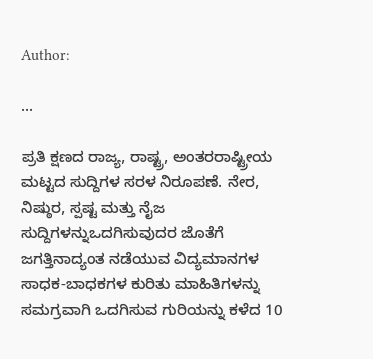Author:

...

ಪ್ರತಿ ಕ್ಷಣದ ರಾಜ್ಯ, ರಾಷ್ಟ್ರ, ಅಂತರರಾಷ್ಟ್ರೀಯ ಮಟ್ಟದ ಸುದ್ದಿಗಳ ಸರಳ ನಿರೂಪಣೆ. ನೇರ, ನಿಷ್ಠುರ, ಸ್ಪಷ್ಟ ಮತ್ತು ನೈಜ ಸುದ್ದಿಗಳನ್ನುಒದಗಿಸುವುದರ ಜೊತೆಗೆ ಜಗತ್ತಿನಾದ್ಯಂತ ನಡೆಯುವ ವಿದ್ಯಮಾನಗಳ ಸಾಧಕ-ಬಾಧಕಗಳ ಕುರಿತು ಮಾಹಿತಿಗಳನ್ನು ಸಮಗ್ರವಾಗಿ ಒದಗಿಸುವ ಗುರಿಯನ್ನು ಕಳೆದ 10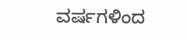ವರ್ಷಗಳಿಂದ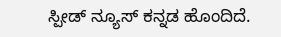ಸ್ಪೀಡ್‌ ನ್ಯೂಸ್‌ ಕನ್ನಡ ಹೊಂದಿದೆ.